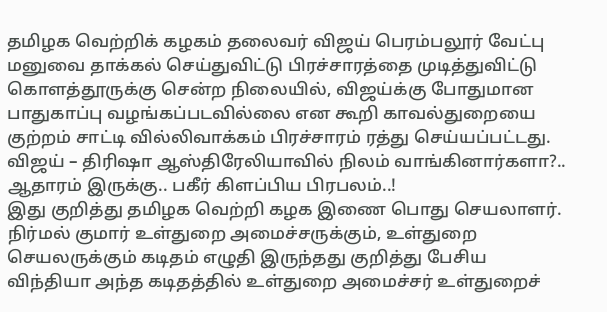தமிழக வெற்றிக் கழகம் தலைவர் விஜய் பெரம்பலூர் வேட்பு மனுவை தாக்கல் செய்துவிட்டு பிரச்சாரத்தை முடித்துவிட்டு கொளத்தூருக்கு சென்ற நிலையில், விஜய்க்கு போதுமான பாதுகாப்பு வழங்கப்படவில்லை என கூறி காவல்துறையை குற்றம் சாட்டி வில்லிவாக்கம் பிரச்சாரம் ரத்து செய்யப்பட்டது.
விஜய் – திரிஷா ஆஸ்திரேலியாவில் நிலம் வாங்கினார்களா?.. ஆதாரம் இருக்கு.. பகீர் கிளப்பிய பிரபலம்..!
இது குறித்து தமிழக வெற்றி கழக இணை பொது செயலாளர். நிர்மல் குமார் உள்துறை அமைச்சருக்கும், உள்துறை செயலருக்கும் கடிதம் எழுதி இருந்தது குறித்து பேசிய விந்தியா அந்த கடிதத்தில் உள்துறை அமைச்சர் உள்துறைச்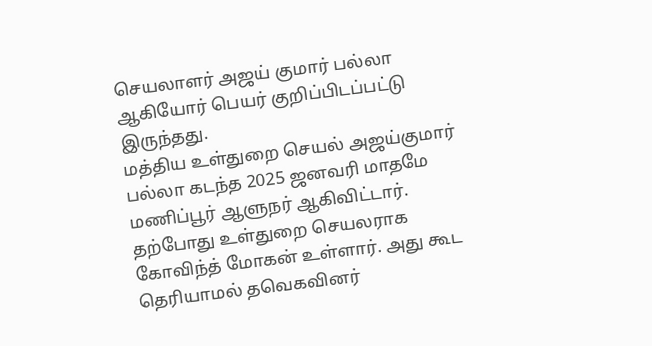செயலாளர் அஜய் குமார் பல்லா ஆகியோர் பெயர் குறிப்பிடப்பட்டு இருந்தது.
மத்திய உள்துறை செயல் அஜய்குமார் பல்லா கடந்த 2025 ஜனவரி மாதமே மணிப்பூர் ஆளுநர் ஆகிவிட்டார். தற்போது உள்துறை செயலராக கோவிந்த் மோகன் உள்ளார். அது கூட தெரியாமல் தவெகவினர்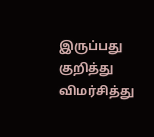இருப்பது குறித்து விமர்சித்து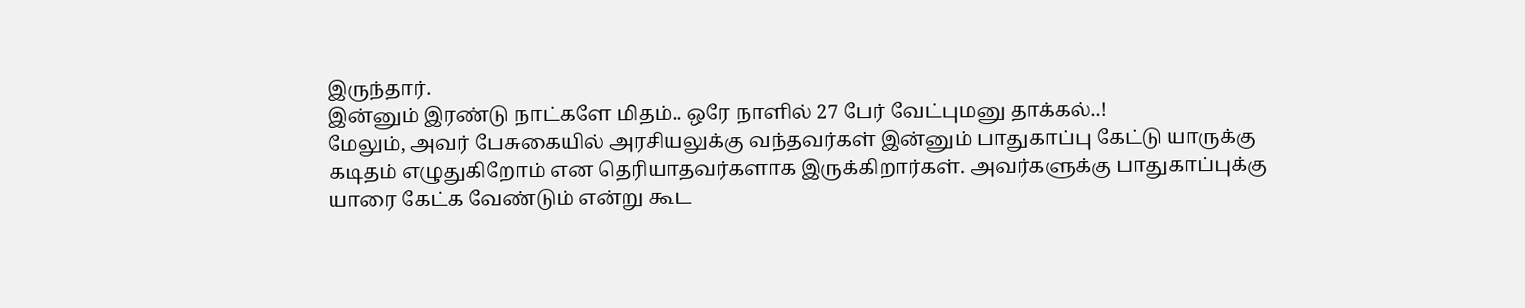இருந்தார்.
இன்னும் இரண்டு நாட்களே மிதம்.. ஒரே நாளில் 27 பேர் வேட்புமனு தாக்கல்..!
மேலும், அவர் பேசுகையில் அரசியலுக்கு வந்தவர்கள் இன்னும் பாதுகாப்பு கேட்டு யாருக்கு கடிதம் எழுதுகிறோம் என தெரியாதவர்களாக இருக்கிறார்கள். அவர்களுக்கு பாதுகாப்புக்கு யாரை கேட்க வேண்டும் என்று கூட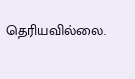தெரியவில்லை.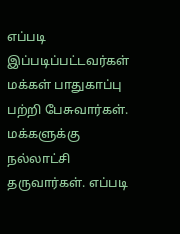எப்படி இப்படிப்பட்டவர்கள் மக்கள் பாதுகாப்பு பற்றி பேசுவார்கள். மக்களுக்கு நல்லாட்சி தருவார்கள். எப்படி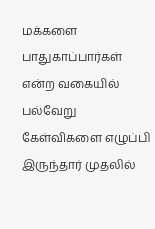மக்களை பாதுகாப்பார்கள் என்ற வகையில் பல்வேறு கேள்விகளை எழுப்பி இருந்தார் முதலில்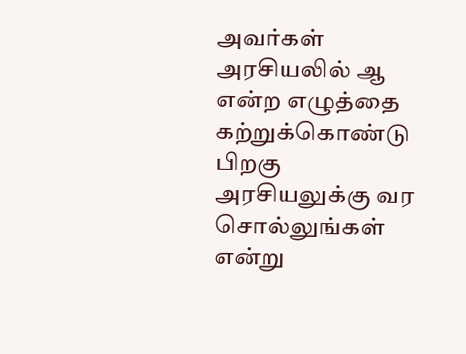அவர்கள் அரசியலில் ஆ என்ற எழுத்தை கற்றுக்கொண்டு பிறகு அரசியலுக்கு வர சொல்லுங்கள் என்று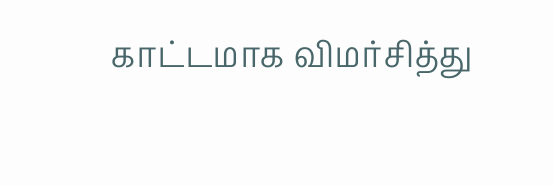காட்டமாக விமர்சித்து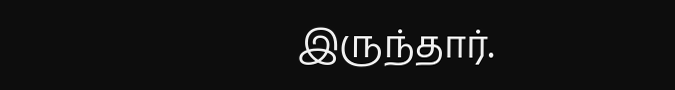இருந்தார்.